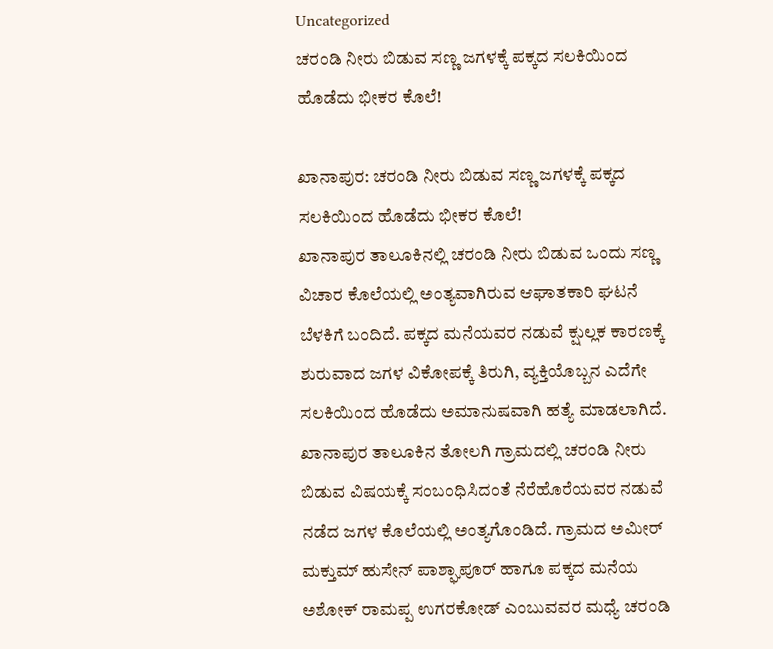Uncategorized
ಚರಂಡಿ ನೀರು ಬಿಡುವ ಸಣ್ಣ ಜಗಳಕ್ಕೆ ಪಕ್ಕದ ಸಲಕಿಯಿಂದ ಹೊಡೆದು ಭೀಕರ ಕೊಲೆ!

ಖಾನಾಪುರ: ಚರಂಡಿ ನೀರು ಬಿಡುವ ಸಣ್ಣ ಜಗಳಕ್ಕೆ ಪಕ್ಕದ ಸಲಕಿಯಿಂದ ಹೊಡೆದು ಭೀಕರ ಕೊಲೆ!
ಖಾನಾಪುರ ತಾಲೂಕಿನಲ್ಲಿ ಚರಂಡಿ ನೀರು ಬಿಡುವ ಒಂದು ಸಣ್ಣ ವಿಚಾರ ಕೊಲೆಯಲ್ಲಿ ಅಂತ್ಯವಾಗಿರುವ ಆಘಾತಕಾರಿ ಘಟನೆ ಬೆಳಕಿಗೆ ಬಂದಿದೆ. ಪಕ್ಕದ ಮನೆಯವರ ನಡುವೆ ಕ್ಷುಲ್ಲಕ ಕಾರಣಕ್ಕೆ ಶುರುವಾದ ಜಗಳ ವಿಕೋಪಕ್ಕೆ ತಿರುಗಿ, ವ್ಯಕ್ತಿಯೊಬ್ಬನ ಎದೆಗೇ ಸಲಕಿಯಿಂದ ಹೊಡೆದು ಅಮಾನುಷವಾಗಿ ಹತ್ಯೆ ಮಾಡಲಾಗಿದೆ.
ಖಾನಾಪುರ ತಾಲೂಕಿನ ತೋಲಗಿ ಗ್ರಾಮದಲ್ಲಿ ಚರಂಡಿ ನೀರು ಬಿಡುವ ವಿಷಯಕ್ಕೆ ಸಂಬಂಧಿಸಿದಂತೆ ನೆರೆಹೊರೆಯವರ ನಡುವೆ ನಡೆದ ಜಗಳ ಕೊಲೆಯಲ್ಲಿ ಅಂತ್ಯಗೊಂಡಿದೆ. ಗ್ರಾಮದ ಅಮೀರ್ ಮಕ್ತುಮ್ ಹುಸೇನ್ ಪಾಶ್ಘಾಪೂರ್ ಹಾಗೂ ಪಕ್ಕದ ಮನೆಯ ಅಶೋಕ್ ರಾಮಪ್ಪ ಉಗರಕೋಡ್ ಎಂಬುವವರ ಮಧ್ಯೆ ಚರಂಡಿ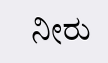ನೀರು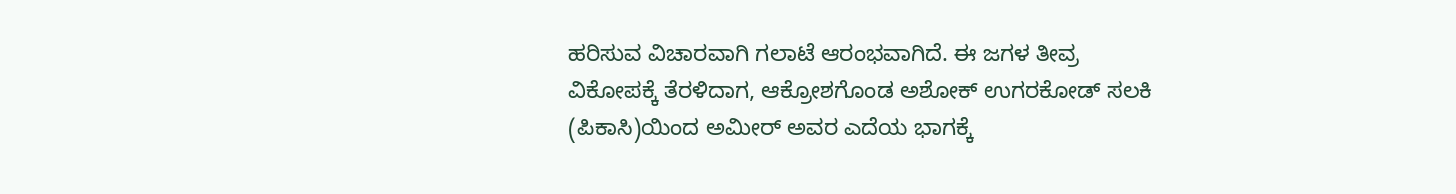ಹರಿಸುವ ವಿಚಾರವಾಗಿ ಗಲಾಟೆ ಆರಂಭವಾಗಿದೆ. ಈ ಜಗಳ ತೀವ್ರ ವಿಕೋಪಕ್ಕೆ ತೆರಳಿದಾಗ, ಆಕ್ರೋಶಗೊಂಡ ಅಶೋಕ್ ಉಗರಕೋಡ್ ಸಲಕಿ (ಪಿಕಾಸಿ)ಯಿಂದ ಅಮೀರ್ ಅವರ ಎದೆಯ ಭಾಗಕ್ಕೆ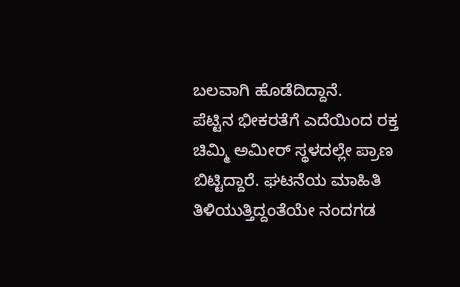ಬಲವಾಗಿ ಹೊಡೆದಿದ್ದಾನೆ.
ಪೆಟ್ಟಿನ ಭೀಕರತೆಗೆ ಎದೆಯಿಂದ ರಕ್ತ ಚಿಮ್ಮಿ ಅಮೀರ್ ಸ್ಥಳದಲ್ಲೇ ಪ್ರಾಣ ಬಿಟ್ಟಿದ್ದಾರೆ. ಘಟನೆಯ ಮಾಹಿತಿ ತಿಳಿಯುತ್ತಿದ್ದಂತೆಯೇ ನಂದಗಡ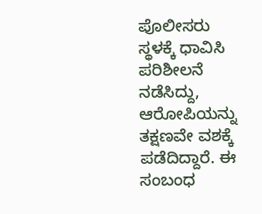ಪೊಲೀಸರು ಸ್ಥಳಕ್ಕೆ ಧಾವಿಸಿ ಪರಿಶೀಲನೆ ನಡೆಸಿದ್ದು, ಆರೋಪಿಯನ್ನು ತಕ್ಷಣವೇ ವಶಕ್ಕೆ ಪಡೆದಿದ್ದಾರೆ. ಈ ಸಂಬಂಧ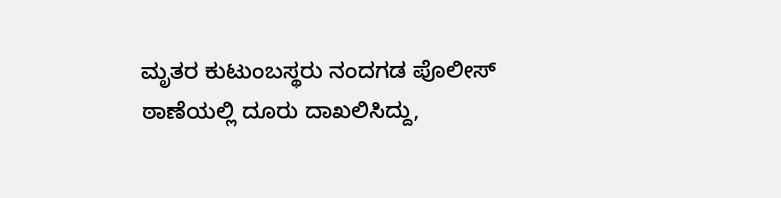ಮೃತರ ಕುಟುಂಬಸ್ಥರು ನಂದಗಡ ಪೊಲೀಸ್ ಠಾಣೆಯಲ್ಲಿ ದೂರು ದಾಖಲಿಸಿದ್ದು,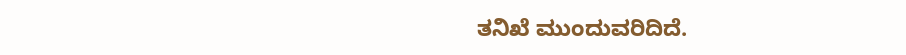ತನಿಖೆ ಮುಂದುವರಿದಿದೆ.